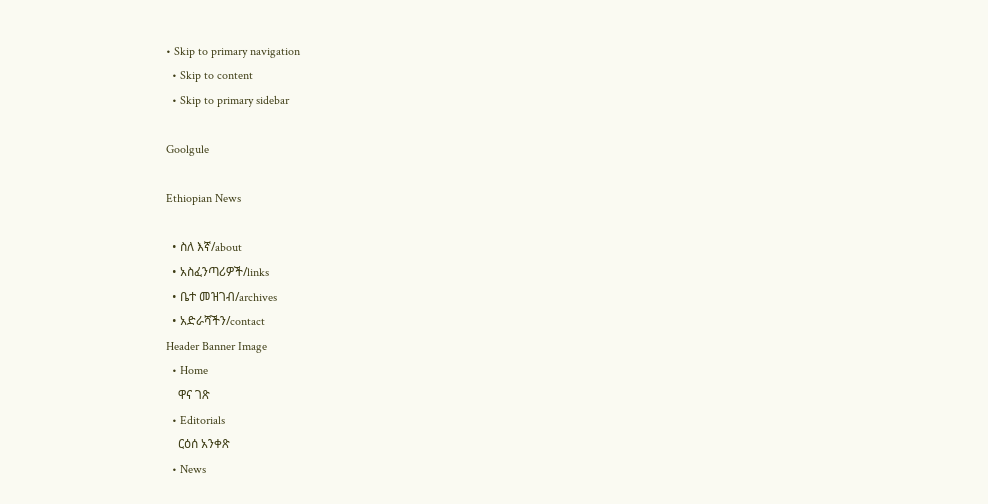• Skip to primary navigation
  • Skip to content
  • Skip to primary sidebar

Goolgule

Ethiopian News

  • ስለ እኛ/about
  • አስፈንጣሪዎች/links
  • ቤተ መዝገብ/archives
  • አድራሻችን/contact
Header Banner Image
  • Home
    ዋና ገጽ
  • Editorials
    ርዕሰ አንቀጽ
  • News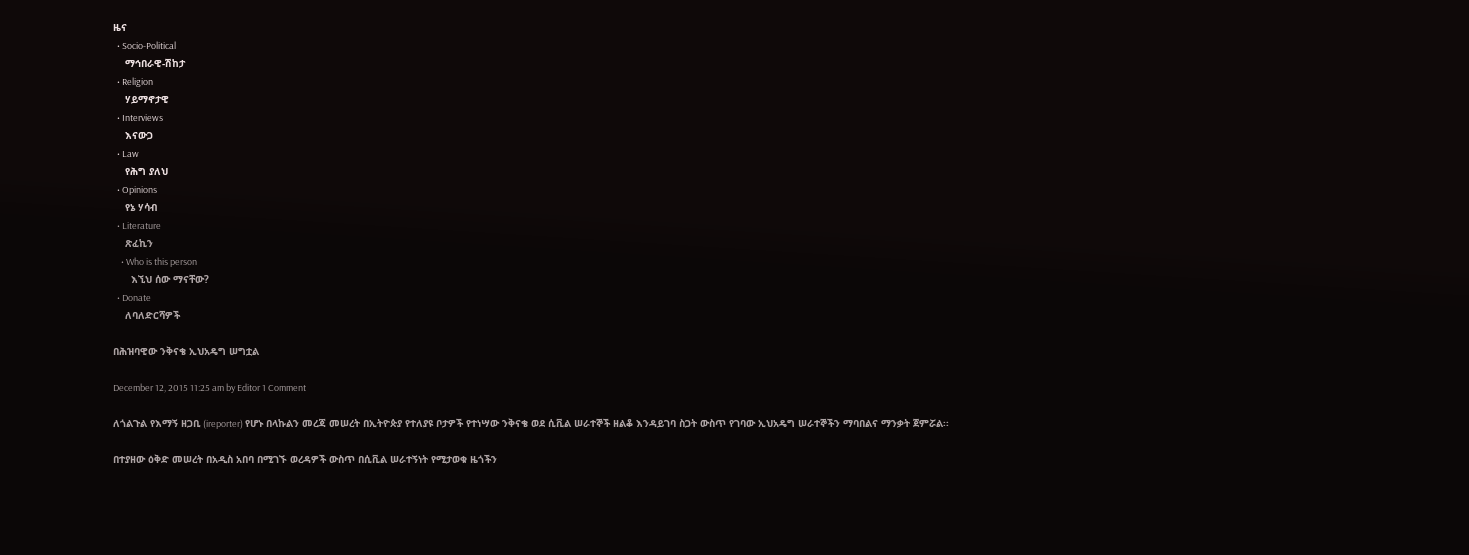ዜና
  • Socio-Political
    ማኅበራዊ-ሽከታ
  • Religion
    ሃይማኖታዊ
  • Interviews
    እናውጋ
  • Law
    የሕግ ያለህ
  • Opinions
    የኔ ሃሳብ
  • Literature
    ጽፈኪን
    • Who is this person
      እኚህ ሰው ማናቸው?
  • Donate
    ለባለድርሻዎች

በሕዝባዊው ንቅናቄ ኢህአዴግ ሠግቷል

December 12, 2015 11:25 am by Editor 1 Comment

ለጎልጉል የእማኝ ዘጋቢ (ireporter) የሆኑ በላኩልን መረጃ መሠረት በኢትዮጵያ የተለያዩ ቦታዎች የተነሣው ንቅናቄ ወደ ሲቪል ሠራተኞች ዘልቆ እንዳይገባ ስጋት ውስጥ የገባው ኢህአዴግ ሠራተኞችን ማባበልና ማንቃት ጀምሯል፡፡

በተያዘው ዕቅድ መሠረት በአዲስ አበባ በሚገኙ ወረዳዎች ውስጥ በሲቪል ሠራተኝነት የሚታወቁ ዜጎችን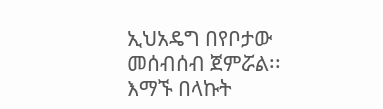ኢህአዴግ በየቦታው መሰብሰብ ጀምሯል፡፡ እማኙ በላኩት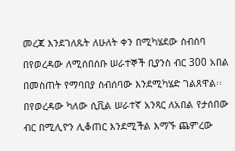መረጃ እንደገለጹት ለሁለት ቀን በሚካሄደው ስብሰባ በየወረዳው ለሚሰበሰቡ ሠራተኞች ቢያንስ ብር 300 አበል በመስጠት የማባበያ ስብሰባው እንደሚካሄድ ገልጸዋል፡፡ በየወረዳው ካለው ሲቪል ሠራተኛ አንጻር ለአበል የታሰበው ብር በሚሊዮን ሊቆጠር እንደሚችል እማኙ ጨምረው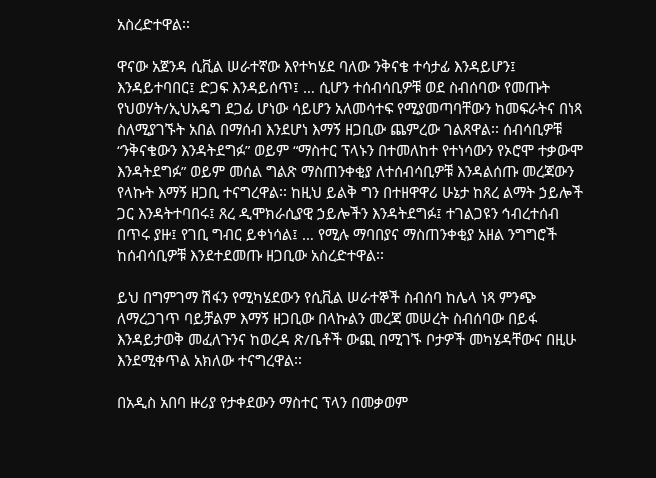አስረድተዋል፡፡

ዋናው አጀንዳ ሲቪል ሠራተኛው እየተካሄደ ባለው ንቅናቄ ተሳታፊ እንዳይሆን፤ እንዳይተባበር፤ ድጋፍ እንዳይሰጥ፤ … ሲሆን ተሰብሳቢዎቹ ወደ ስብሰባው የመጡት የህወሃት/ኢህአዴግ ደጋፊ ሆነው ሳይሆን አለመሳተፍ የሚያመጣባቸውን ከመፍራትና በነጻ ስለሚያገኙት አበል በማሰብ እንደሆነ እማኝ ዘጋቢው ጨምረው ገልጸዋል፡፡ ሰብሳቢዎቹ “ንቅናቄውን እንዳትደግፉ” ወይም “ማስተር ፕላኑን በተመለከተ የተነሳውን የኦሮሞ ተቃውሞ እንዳትደግፉ” ወይም መሰል ግልጽ ማስጠንቀቂያ ለተሰብሳቢዎቹ እንዳልሰጡ መረጃውን የላኩት እማኝ ዘጋቢ ተናግረዋል፡፡ ከዚህ ይልቅ ግን በተዘዋዋሪ ሁኔታ ከጸረ ልማት ኃይሎች ጋር እንዳትተባበሩ፤ ጸረ ዲሞክራሲያዊ ኃይሎችን እንዳትደግፉ፤ ተገልጋዩን ኅብረተሰብ በጥሩ ያዙ፤ የገቢ ግብር ይቀነሳል፤ … የሚሉ ማባበያና ማስጠንቀቂያ አዘል ንግግሮች ከሰብሳቢዎቹ እንደተደመጡ ዘጋቢው አስረድተዋል፡፡

ይህ በግምገማ ሽፋን የሚካሄደውን የሲቪል ሠራተኞች ስብሰባ ከሌላ ነጻ ምንጭ ለማረጋገጥ ባይቻልም እማኝ ዘጋቢው በላኩልን መረጃ መሠረት ስብሰባው በይፋ እንዳይታወቅ መፈለጉንና ከወረዳ ጽ/ቤቶች ውጪ በሚገኙ ቦታዎች መካሄዳቸውና በዚሁ እንደሚቀጥል አክለው ተናግረዋል፡፡

በአዲስ አበባ ዙሪያ የታቀደውን ማስተር ፕላን በመቃወም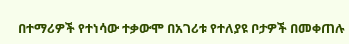በተማሪዎች የተነሳው ተቃውሞ በአገሪቱ የተለያዩ ቦታዎች በመቀጠሉ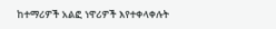ከተማሪዎች አልፎ ነዋሪዎች እየተቀላቀሉት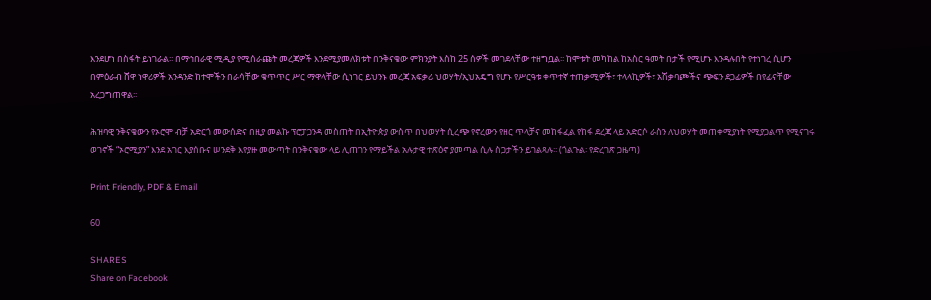እንደሆነ በስፋት ይነገራል፡፡ በማኅበራዊ ሚዲያ የሚሰራጩት መረጃዎች እንደሚያመለክቱት በንቅናቄው ምክንያት እስከ 25 ሰዎች መገደላቸው ተዘግቧል፡፡ ከሞቱት መካከል ከአስር ዓመት በታች የሚሆኑ እንዳሉበት የተነገረ ሲሆን በምዕራብ ሸዋ ነዋሪዎች አንዳንድ ከተሞችን በራሳቸው ቁጥጥር ሥር ማዋላቸው ሲነገር ይህንኑ መረጃ አፍቃሪ ህወሃት/ኢህአዴግ የሆኑ የሥርዓቱ ቀጥተኛ ተጠቃሚዎች፣ ተላላኪዎች፣ አሽቃባጮችና ጭፍን ደጋፊዎች በየፊናቸው አረጋግጠዋል፡፡

ሕዝባዊ ንቅናቄውን የኦሮሞ ብቻ አድርጎ መውሰድና በዚያ መልኩ ፕሮፓጋንዳ መስጠት በኢትዮጵያ ውስጥ በህወሃት ሲረጭ የኖረውን የዘር ጥላቻና መከፋፈል የከፋ ደረጃ ላይ አድርሶ ራስን ለህወሃት መጠቀሚያነት የሚያጋልጥ የሚናገሩ ወገኖች “ኦሮሚያን” እንደ አገር እያሰቡና ሠንደቅ እየያዙ መውጣት በንቅናቄው ላይ ሊጠገን የማይችል አሉታዊ ተጽዕኖ ያመጣል ሲሉ ስጋታችን ይገልጻሉ፡፡ (ጎልጉል፡ የድረገጽ ጋዜጣ)

Print Friendly, PDF & Email

60

SHARES
Share on Facebook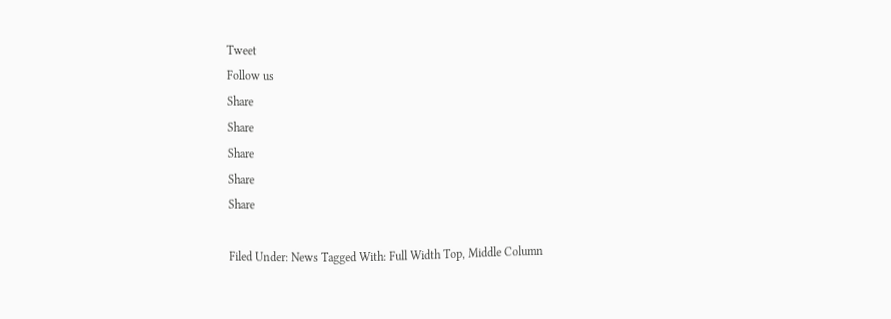Tweet
Follow us
Share
Share
Share
Share
Share

Filed Under: News Tagged With: Full Width Top, Middle Column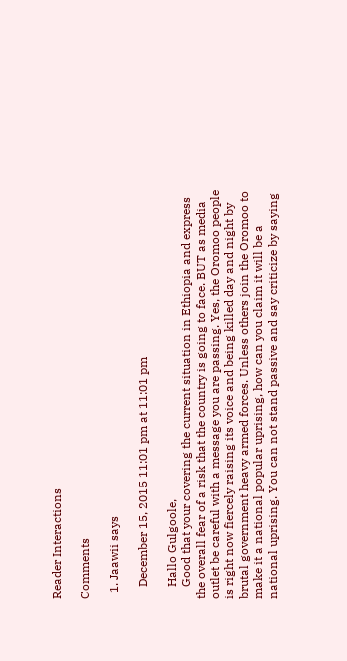Reader Interactions

Comments

  1. Jaawii says

    December 15, 2015 11:01 pm at 11:01 pm

    Hallo Gulgoole,
    Good that your covering the current situation in Ethiopia and express the overall fear of a risk that the country is going to face. BUT as media outlet be careful with a message you are passing. Yes, the Oromoo people is right now fiercely raising its voice and being killed day and night by brutal government heavy armed forces. Unless others join the Oromoo to make it a national popular uprising, how can you claim it will be a national uprising. You can not stand passive and say criticize by saying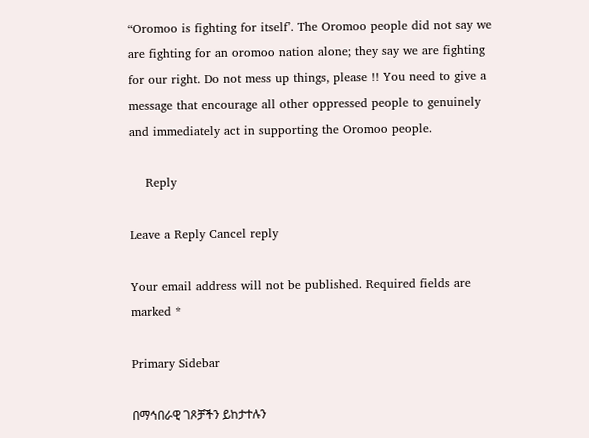“Oromoo is fighting for itself’. The Oromoo people did not say we are fighting for an oromoo nation alone; they say we are fighting for our right. Do not mess up things, please !! You need to give a message that encourage all other oppressed people to genuinely and immediately act in supporting the Oromoo people.

    Reply

Leave a Reply Cancel reply

Your email address will not be published. Required fields are marked *

Primary Sidebar

በማኅበራዊ ገጾቻችን ይከታተሉን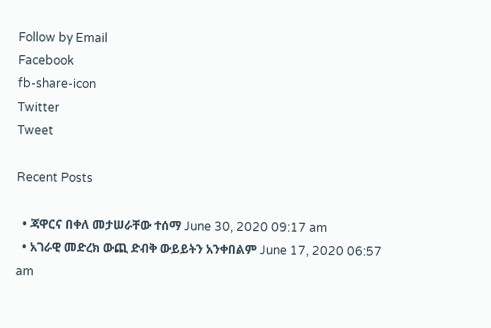Follow by Email
Facebook
fb-share-icon
Twitter
Tweet

Recent Posts

  • ጃዋርና በቀለ መታሠራቸው ተሰማ June 30, 2020 09:17 am
  • አገራዊ መድረክ ውጪ ድብቅ ውይይትን አንቀበልም June 17, 2020 06:57 am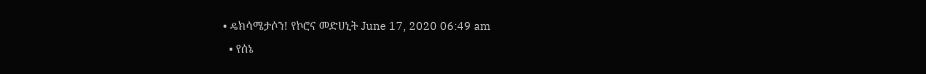• ዴክሳሜታሶን! የኮሮና መድሀኒት June 17, 2020 06:49 am
  • የሰኔ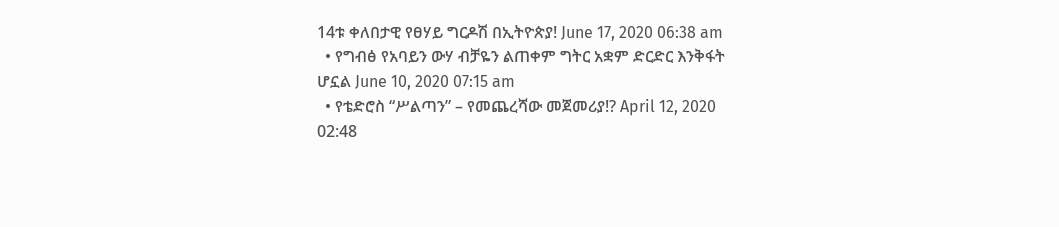14ቱ ቀለበታዊ የፀሃይ ግርዶሽ በኢትዮጵያ! June 17, 2020 06:38 am
  • የግብፅ የአባይን ውሃ ብቻዬን ልጠቀም ግትር አቋም ድርድር እንቅፋት ሆኗል June 10, 2020 07:15 am
  • የቴድሮስ “ሥልጣን” – የመጨረሻው መጀመሪያ!? April 12, 2020 02:48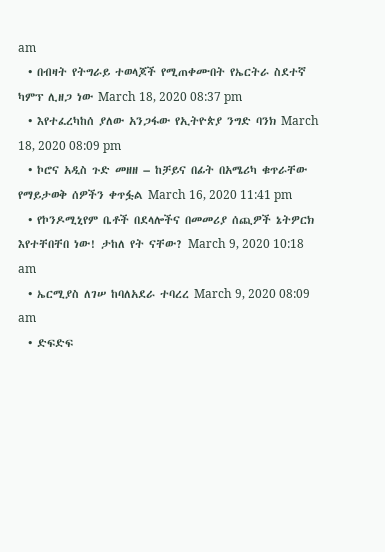am
  • በብዛት የትግራይ ተወላጆች የሚጠቀሙበት የኤርትራ ስደተኛ ካምፕ ሊዘጋ ነው March 18, 2020 08:37 pm
  • እየተፈረካከሰ ያለው አንጋፋው የኢትዮጵያ ንግድ ባንክ March 18, 2020 08:09 pm
  • ኮሮና አዲስ ጉድ መዘዘ – ከቻይና በፊት በአሜሪካ ቁጥራቸው የማይታወቅ ሰዎችን ቀጥፏል March 16, 2020 11:41 pm
  • የኮንዶሚኒየም ቤቶች በደላሎችና በመመሪያ ሰጪዎች ኔትዎርክ እየተቸበቸበ ነው! ታከለ የት ናቸው? March 9, 2020 10:18 am
  • ኤርሚያስ ለገሠ ከባለአደራ ተባረረ March 9, 2020 08:09 am
  • ድፍድፍ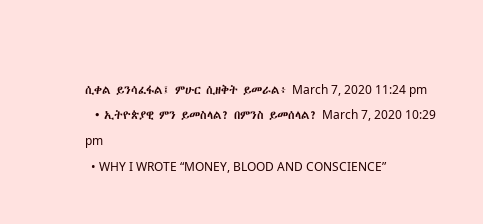ሲቀል ይንሳፈፋል፤ ምሁር ሲዘቅት ይመራል፥ March 7, 2020 11:24 pm
  • ኢትዮጵያዊ ምን ይመስላል? በምንስ ይመሰላል? March 7, 2020 10:29 pm
  • WHY I WROTE “MONEY, BLOOD AND CONSCIENCE”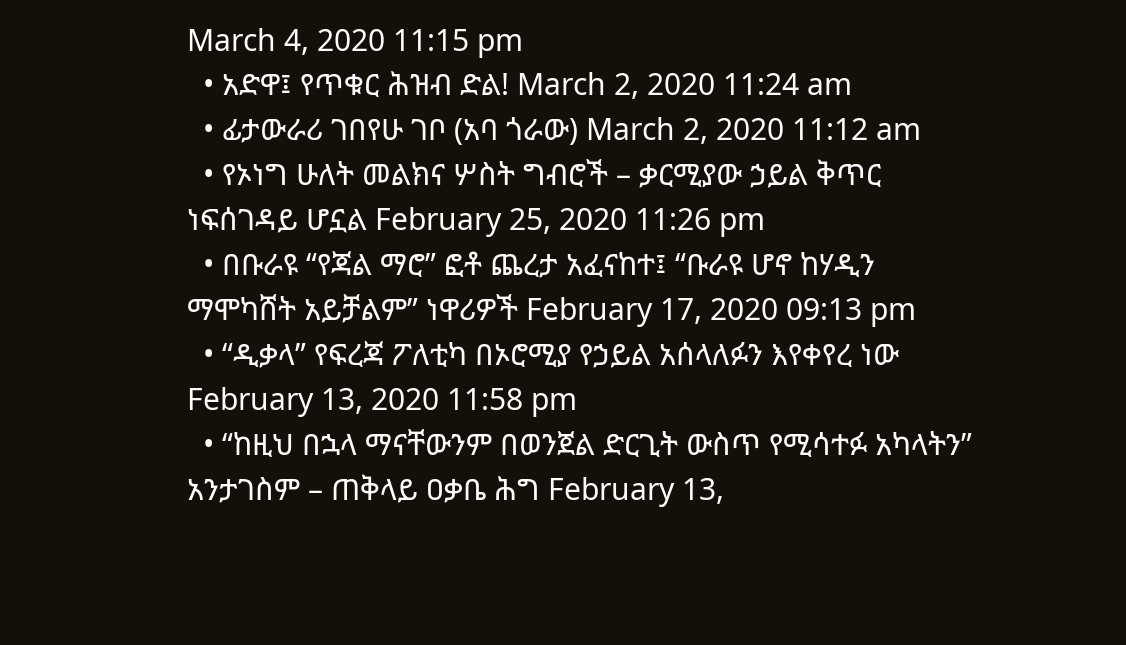March 4, 2020 11:15 pm
  • አድዋ፤ የጥቁር ሕዝብ ድል! March 2, 2020 11:24 am
  • ፊታውራሪ ገበየሁ ገቦ (አባ ጎራው) March 2, 2020 11:12 am
  • የኦነግ ሁለት መልክና ሦስት ግብሮች – ቃርሚያው ኃይል ቅጥር ነፍሰገዳይ ሆኗል February 25, 2020 11:26 pm
  • በቡራዩ “የጃል ማሮ” ፎቶ ጨረታ አፈናከተ፤ “ቡራዩ ሆኖ ከሃዲን ማሞካሸት አይቻልም” ነዋሪዎች February 17, 2020 09:13 pm
  • “ዲቃላ” የፍረጃ ፖለቲካ በኦሮሚያ የኃይል አሰላለፉን እየቀየረ ነው February 13, 2020 11:58 pm
  • “ከዚህ በኋላ ማናቸውንም በወንጀል ድርጊት ውስጥ የሚሳተፉ አካላትን” አንታገስም – ጠቅላይ ዐቃቤ ሕግ February 13,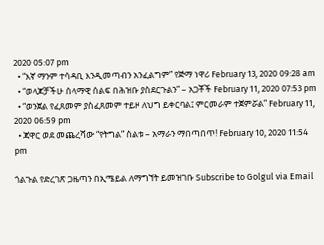2020 05:07 pm
  • “እኛ ማንም ተሳዳቢ እንዲመጣብን አንፈልግም” የጅማ ነዋሪ February 13, 2020 09:28 am
  • “ወላጆቻችሁ ሰላማዊ ሰልፍ በሕዝቡ ያስደርጉልን” – አጋቾች February 11, 2020 07:53 pm
  • “ወንጀል የፈጸመም ያስፈጸመም ተይዞ ለህግ ይቀርባል፤ ምርመራም ተጀምሯል” February 11, 2020 06:59 pm
  • ጃዋር ወደ መጨረሻው “የትግል” ስልቱ – አማራን ማበጣበጥ! February 10, 2020 11:54 pm

ጎልጉል የድረገጽ ጋዜጣን በኢሜይል ለማግኘት ይመዝገቡ Subscribe to Golgul via Email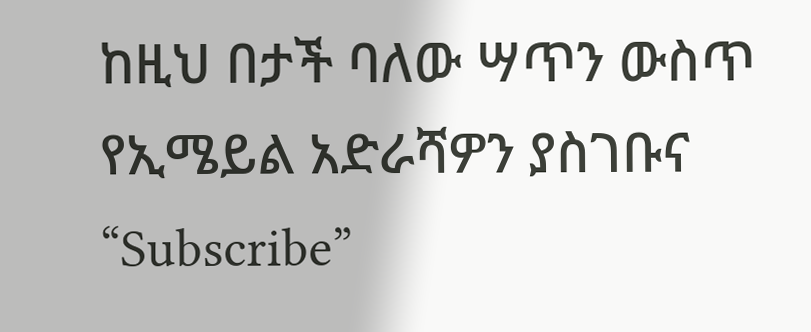ከዚህ በታች ባለው ሣጥን ውስጥ የኢሜይል አድራሻዎን ያስገቡና “Subscribe”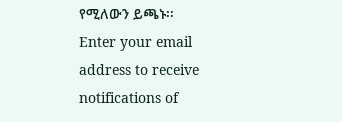የሚለውን ይጫኑ፡፡
Enter your email address to receive notifications of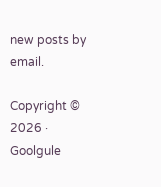new posts by email.

Copyright © 2026 · Goolgule